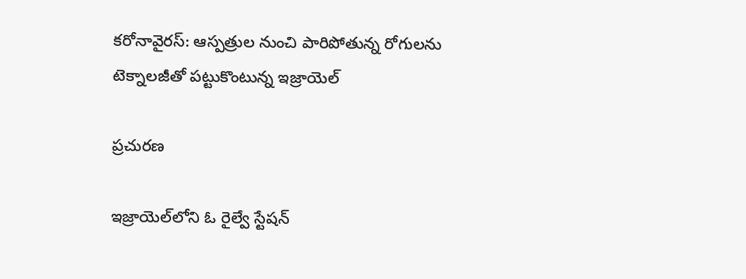కరోనావైరస్: ఆస్పత్రుల నుంచి పారిపోతున్న రోగులను టెక్నాలజీతో పట్టుకొంటున్న ఇజ్రాయెల్

ప్రచురణ

ఇజ్రాయెల్‌లోని ఓ రైల్వే స్టేషన్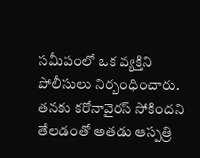సమీపంలో ఒక వ్యక్తిని పోలీసులు నిర్బంధించారు. తనకు కరోనావైరస్ సోకిందని తేలడంతో అతడు ఆస్పత్రి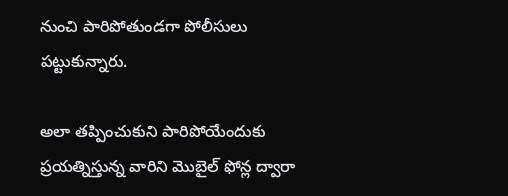నుంచి పారిపోతుండగా పోలీసులు పట్టుకున్నారు.

అలా తప్పించుకుని పారిపోయేందుకు ప్రయత్నిస్తున్న వారిని మొబైల్ ఫోన్ల ద్వారా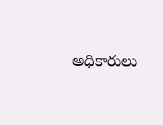అధికారులు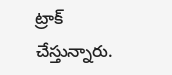ట్రాక్ చేస్తున్నారు.